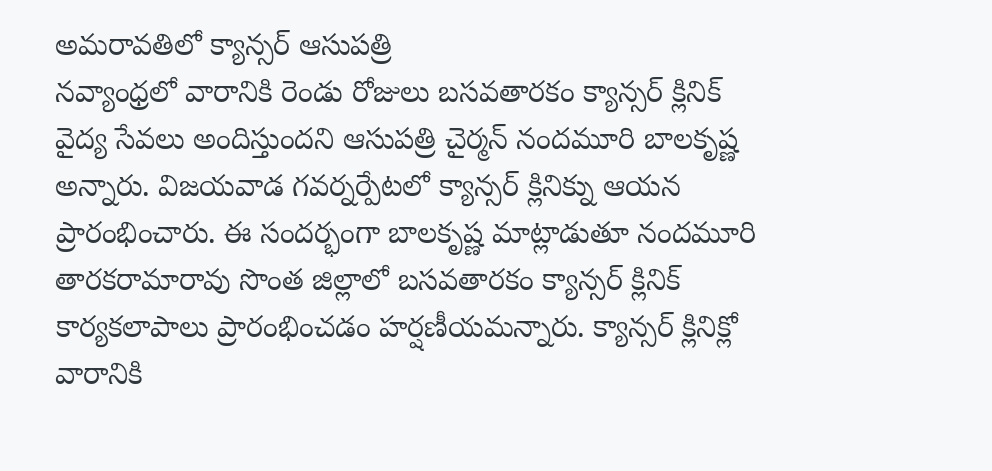అమరావతిలో క్యాన్సర్ ఆసుపత్రి
నవ్యాంధ్రలో వారానికి రెండు రోజులు బసవతారకం క్యాన్సర్ క్లినిక్ వైద్య సేవలు అందిస్తుందని ఆసుపత్రి చైర్మన్ నందమూరి బాలకృష్ణ అన్నారు. విజయవాడ గవర్నర్పేటలో క్యాన్సర్ క్లినిక్ను ఆయన ప్రారంభించారు. ఈ సందర్భంగా బాలకృష్ణ మాట్లాడుతూ నందమూరి తారకరామారావు సొంత జిల్లాలో బసవతారకం క్యాన్సర్ క్లినిక్ కార్యకలాపాలు ప్రారంభించడం హర్షణీయమన్నారు. క్యాన్సర్ క్లినిక్లో వారానికి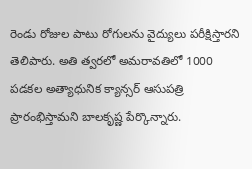రెండు రోజుల పాటు రోగులను వైద్యులు పరీక్షిస్తారని తెలిపారు. అతి త్వరలో అమరావతిలో 1000 పడకల అత్యాధునిక క్యాన్సర్ ఆసుపత్రి ప్రారంభిస్తామని బాలకృష్ణ పేర్కొన్నారు.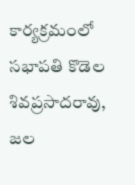కార్యక్రమంలో సభాపతి కొడెల శివప్రసాదరావు, జల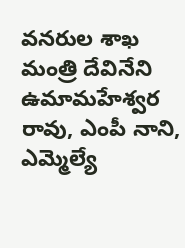వనరుల శాఖ మంత్రి దేవినేని ఉమామహేశ్వర రావు, ఎంపీ నాని, ఎమ్మెల్యే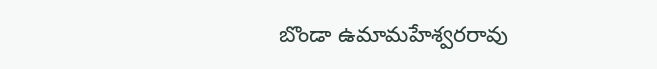బొండా ఉమామహేశ్వరరావు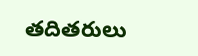తదితరులు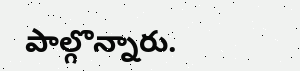పాల్గొన్నారు.